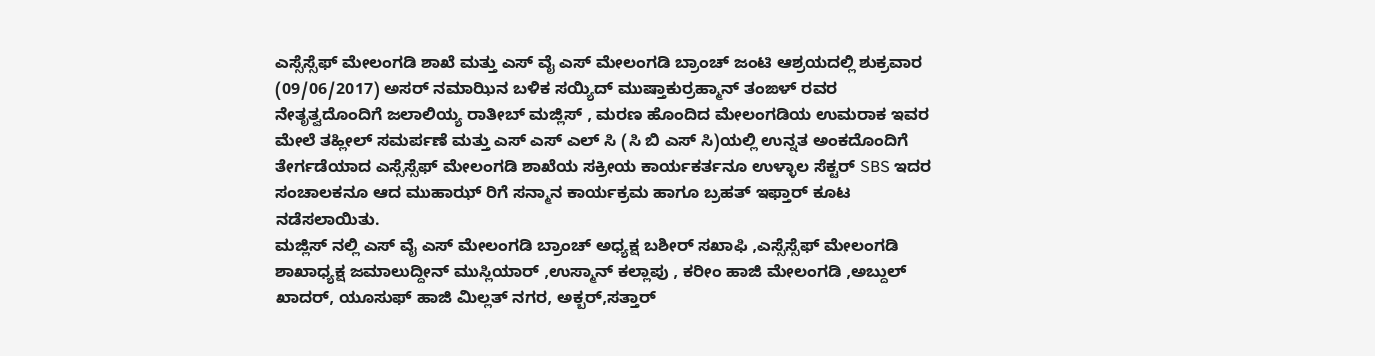ಎಸ್ಸೆಸ್ಸೆಫ್ ಮೇಲಂಗಡಿ ಶಾಖೆ ಮತ್ತು ಎಸ್ ವೈ ಎಸ್ ಮೇಲಂಗಡಿ ಬ್ರಾಂಚ್ ಜಂಟಿ ಆಶ್ರಯದಲ್ಲಿ ಶುಕ್ರವಾರ (09/06/2017) ಅಸರ್ ನಮಾಝಿನ ಬಳಿಕ ಸಯ್ಯಿದ್ ಮುಷ್ತಾಕುರ್ರಹ್ಮಾನ್ ತಂಙಳ್ ರವರ ನೇತೃತ್ವದೊಂದಿಗೆ ಜಲಾಲಿಯ್ಯ ರಾತೀಬ್ ಮಜ್ಲಿಸ್ , ಮರಣ ಹೊಂದಿದ ಮೇಲಂಗಡಿಯ ಉಮರಾಕ ಇವರ ಮೇಲೆ ತಹ್ಲೀಲ್ ಸಮರ್ಪಣೆ ಮತ್ತು ಎಸ್ ಎಸ್ ಎಲ್ ಸಿ (ಸಿ ಬಿ ಎಸ್ ಸಿ)ಯಲ್ಲಿ ಉನ್ನತ ಅಂಕದೊಂದಿಗೆ ತೇರ್ಗಡೆಯಾದ ಎಸ್ಸೆಸ್ಸೆಫ್ ಮೇಲಂಗಡಿ ಶಾಖೆಯ ಸಕ್ರೀಯ ಕಾರ್ಯಕರ್ತನೂ ಉಳ್ಳಾಲ ಸೆಕ್ಟರ್ SBS ಇದರ ಸಂಚಾಲಕನೂ ಆದ ಮುಹಾಝ್ ರಿಗೆ ಸನ್ಮಾನ ಕಾರ್ಯಕ್ರಮ ಹಾಗೂ ಬ್ರಹತ್ ಇಫ್ತಾರ್ ಕೂಟ ನಡೆಸಲಾಯಿತು.
ಮಜ್ಲಿಸ್ ನಲ್ಲಿ ಎಸ್ ವೈ ಎಸ್ ಮೇಲಂಗಡಿ ಬ್ರಾಂಚ್ ಅಧ್ಯಕ್ಷ ಬಶೀರ್ ಸಖಾಫಿ ,ಎಸ್ಸೆಸ್ಸೆಫ್ ಮೇಲಂಗಡಿ ಶಾಖಾಧ್ಯಕ್ಷ ಜಮಾಲುದ್ದೀನ್ ಮುಸ್ಲಿಯಾರ್ ,ಉಸ್ಮಾನ್ ಕಲ್ಲಾಪು , ಕರೀಂ ಹಾಜಿ ಮೇಲಂಗಡಿ ,ಅಬ್ದುಲ್ ಖಾದರ್, ಯೂಸುಫ್ ಹಾಜಿ ಮಿಲ್ಲತ್ ನಗರ, ಅಕ್ಬರ್,ಸತ್ತಾರ್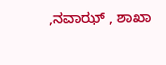,ನವಾಝ್ , ಶಾಖಾ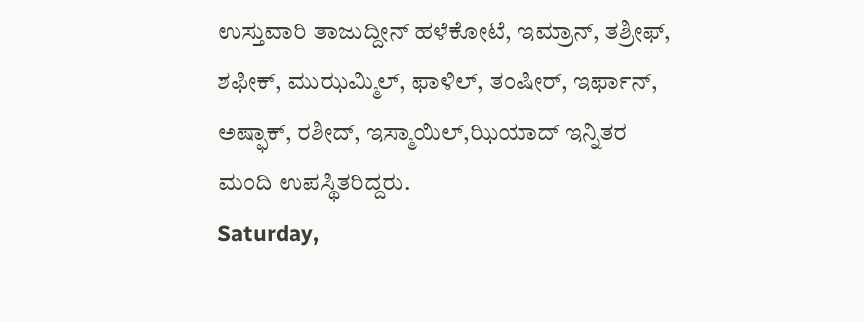ಉಸ್ತುವಾರಿ ತಾಜುದ್ದೀನ್ ಹಳೆಕೋಟೆ, ಇಮ್ರಾನ್, ತಶ್ರೀಫ್, ಶಫೀಕ್, ಮುಝಮ್ಮಿಲ್, ಫಾಳಿಲ್, ತಂಷೀರ್, ಇರ್ಫಾನ್, ಅಷ್ಫಾಕ್, ರಶೀದ್, ಇಸ್ಮಾಯಿಲ್,ಝಿಯಾದ್ ಇನ್ನಿತರ ಮಂದಿ ಉಪಸ್ಥಿತರಿದ್ದರು.
Saturday,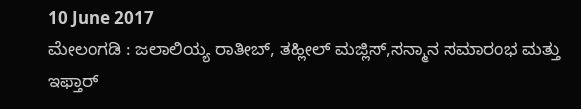10 June 2017
ಮೇಲಂಗಡಿ : ಜಲಾಲಿಯ್ಯ ರಾತೀಬ್, ತಹ್ಲೀಲ್ ಮಜ್ಲಿಸ್,ಸನ್ಮಾನ ಸಮಾರಂಭ ಮತ್ತು ಇಫ್ತಾರ್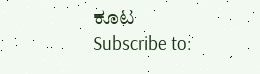ಕೂಟ
Subscribe to: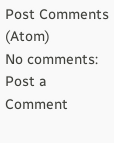Post Comments (Atom)
No comments:
Post a Comment